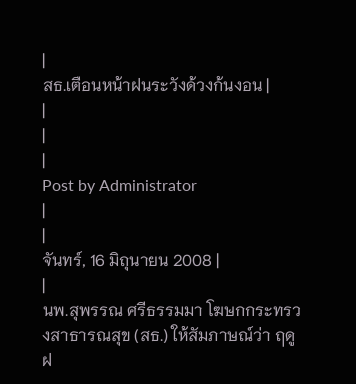|
สธ.เตือนหน้าฝนระวังด้วงก้นงอน |
|
|
|
Post by Administrator
|
|
จันทร์, 16 มิถุนายน 2008 |
|
นพ.สุพรรณ ศรีธรรมมา โฆษกกระทรวงสาธารณสุข (สธ.) ให้สัมภาษณ์ว่า ฤดูฝ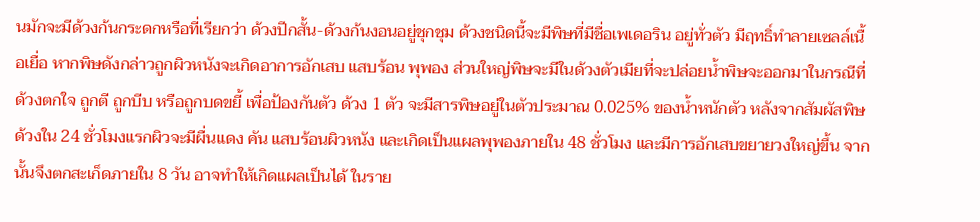นมักจะมีด้วงก้นกระดกหรือที่เรียกว่า ด้วงปีกสั้น-ด้วงก้นงอนอยู่ชุกชุม ด้วงชนิดนี้จะมีพิษที่มีชื่อเพเดอริน อยู่ทั่วตัว มีฤทธิ์ทำลายเซลล์เนื้อเยื่อ หากพิษดังกล่าวถูกผิวหนังจะเกิดอาการอักเสบ แสบร้อน พุพอง ส่วนใหญ่พิษจะมีในด้วงตัวเมียที่จะปล่อยน้ำพิษจะออกมาในกรณีที่ด้วงตกใจ ถูกตี ถูกบีบ หรือถูกบดขยี้ เพื่อป้องกันตัว ด้วง 1 ตัว จะมีสารพิษอยู่ในตัวประมาณ 0.025% ของน้ำหนักตัว หลังจากสัมผัสพิษด้วงใน 24 ชั่วโมงแรกผิวจะมีผื่นแดง คัน แสบร้อนผิวหนัง และเกิดเป็นแผลพุพองภายใน 48 ชั่วโมง และมีการอักเสบขยายวงใหญ่ขึ้น จากนั้นจึงตกสะเก็ดภายใน 8 วัน อาจทำให้เกิดแผลเป็นได้ ในราย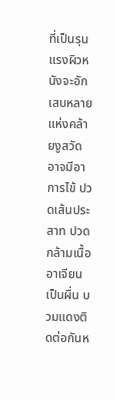ที่เป็นรุนแรงผิวหนังจะอักเสบหลายแห่งคล้ายงูสวัด อาจมีอาการไข้ ปวดเส้นประสาท ปวดกล้ามเนื้อ อาเจียน เป็นผื่น บวมแดงติดต่อกันห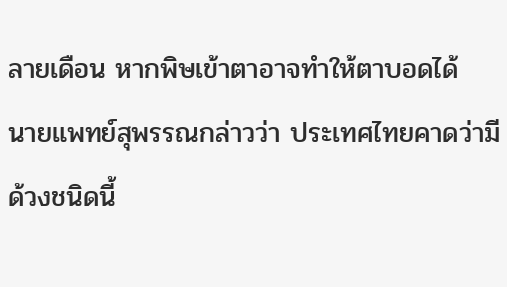ลายเดือน หากพิษเข้าตาอาจทำให้ตาบอดได้
นายแพทย์สุพรรณกล่าวว่า ประเทศไทยคาดว่ามีด้วงชนิดนี้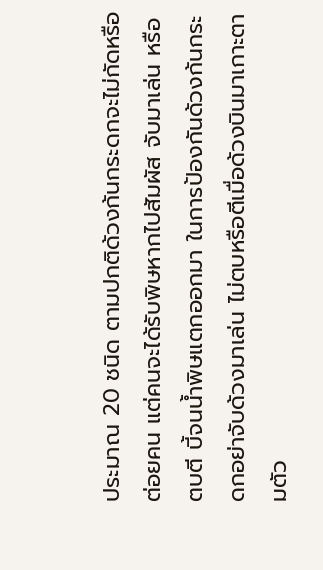ประมาณ 20 ชนิด ตามปกติด้วงก้นกระดกจะไม่กัดหรือต่อยคน แต่คนจะได้รับพิษหากไปสัมผัส จับมาเล่น หรือตบตี บี้จนน้ำพิษแตกออกมา ในการป้องกันด้วงก้นกระดกอย่าจับด้วงมาเล่น ไม่ตบหรือตีเมื่อด้วงบินมาเกาะตามตัว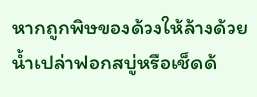หากถูกพิษของด้วงให้ล้างด้วยน้ำเปล่าฟอกสบู่หรือเช็ดด้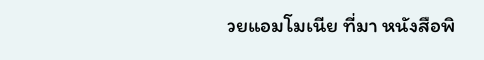วยแอมโมเนีย ที่มา หนังสือพิ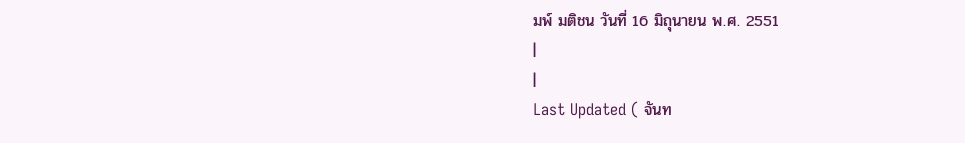มพ์ มติชน วันที่ 16 มิถุนายน พ.ศ. 2551
|
|
Last Updated ( จันท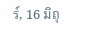ร์, 16 มิถุ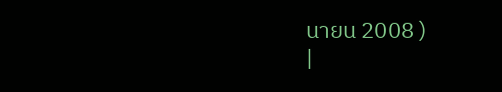นายน 2008 )
|